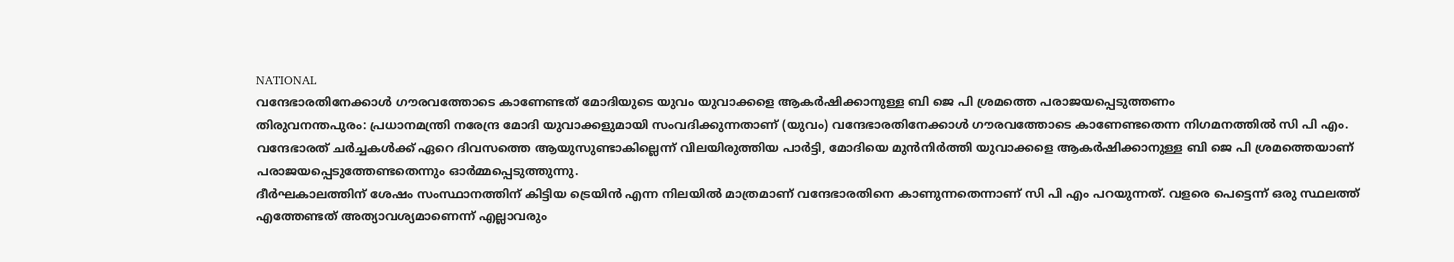NATIONAL
വന്ദേഭാരതിനേക്കാൾ ഗൗരവത്തോടെ കാണേണ്ടത് മോദിയുടെ യുവം യുവാക്കളെ ആകർഷിക്കാനുള്ള ബി ജെ പി ശ്രമത്തെ പരാജയപ്പെടുത്തണം
തിരുവനന്തപുരം: പ്രധാനമന്ത്രി നരേന്ദ്ര മോദി യുവാക്കളുമായി സംവദിക്കുന്നതാണ് (യുവം) വന്ദേഭാരതിനേക്കാൾ ഗൗരവത്തോടെ കാണേണ്ടതെന്ന നിഗമനത്തിൽ സി പി എം. വന്ദേഭാരത് ചർച്ചകൾക്ക് ഏറെ ദിവസത്തെ ആയുസുണ്ടാകില്ലെന്ന് വിലയിരുത്തിയ പാർട്ടി, മോദിയെ മുൻനിർത്തി യുവാക്കളെ ആകർഷിക്കാനുള്ള ബി ജെ പി ശ്രമത്തെയാണ് പരാജയപ്പെടുത്തേണ്ടതെന്നും ഓർമ്മപ്പെടുത്തുന്നു.
ദീർഘകാലത്തിന് ശേഷം സംസ്ഥാനത്തിന് കിട്ടിയ ട്രെയിൻ എന്ന നിലയിൽ മാത്രമാണ് വന്ദേഭാരതിനെ കാണുന്നതെന്നാണ് സി പി എം പറയുന്നത്. വളരെ പെട്ടെന്ന് ഒരു സ്ഥലത്ത് എത്തേണ്ടത് അത്യാവശ്യമാണെന്ന് എല്ലാവരും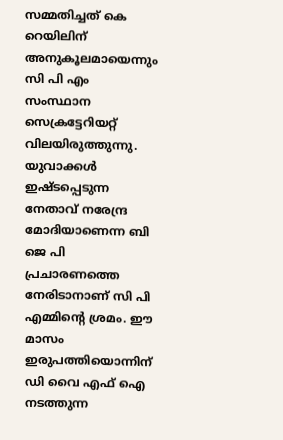സമ്മതിച്ചത് കെ റെയിലിന് അനുകൂലമായെന്നും സി പി എം സംസ്ഥാന സെക്രട്ടേറിയറ്റ് വിലയിരുത്തുന്നു.
യുവാക്കൾ ഇഷ്ടപ്പെടുന്ന നേതാവ് നരേന്ദ്ര മോദിയാണെന്ന ബി ജെ പി പ്രചാരണത്തെ നേരിടാനാണ് സി പി എമ്മിന്റെ ശ്രമം. ഈ മാസം ഇരുപത്തിയൊന്നിന് ഡി വൈ എഫ് ഐ നടത്തുന്ന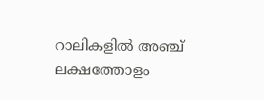റാലികളിൽ അഞ്ച് ലക്ഷത്തോളം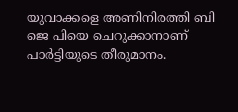യുവാക്കളെ അണിനിരത്തി ബി ജെ പിയെ ചെറുക്കാനാണ് പാർട്ടിയുടെ തീരുമാനം.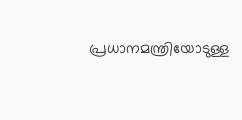പ്രധാനമന്ത്രിയോടുള്ള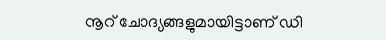നൂറ് ചോദ്യങ്ങളുമായിട്ടാണ് ഡി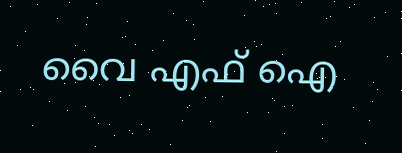വൈ എഫ് ഐ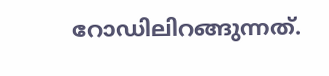റോഡിലിറങ്ങുന്നത്.